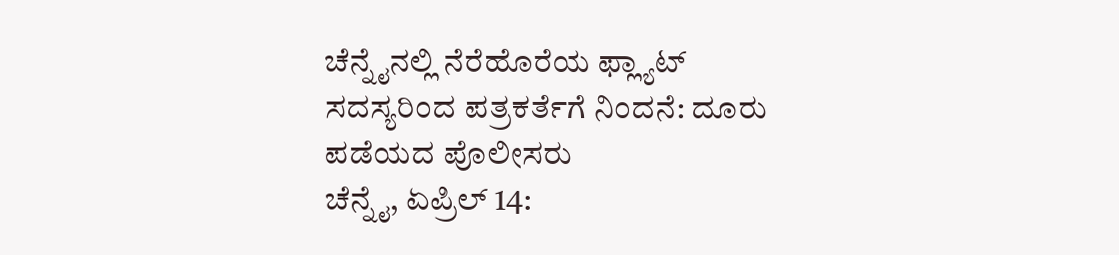ಚೆನ್ನೈನಲ್ಲಿ ನೆರೆಹೊರೆಯ ಫ್ಲ್ಯಾಟ್ ಸದಸ್ಯರಿಂದ ಪತ್ರಕರ್ತೆಗೆ ನಿಂದನೆ: ದೂರು ಪಡೆಯದ ಪೊಲೀಸರು
ಚೆನ್ನೈ, ಏಪ್ರಿಲ್ 14: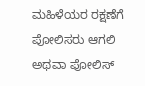ಮಹಿಳೆಯರ ರಕ್ಷಣೆಗೆ ಪೋಲಿಸರು ಆಗಲಿ ಅಥವಾ ಪೋಲಿಸ್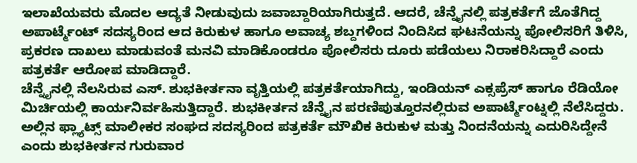ಇಲಾಖೆಯವರು ಮೊದಲ ಆದ್ಯತೆ ನೀಡುವುದು ಜವಾಬ್ದಾರಿಯಾಗಿರುತ್ತದೆ. ಆದರೆ, ಚೆನ್ನೈನಲ್ಲಿ ಪತ್ರಕರ್ತೆಗೆ ಜೊತೆಗಿದ್ದ ಅಪಾರ್ಟ್ಮೆಂಟ್ ಸದಸ್ಯರಿಂದ ಆದ ಕಿರುಕುಳ ಹಾಗೂ ಅವಾಚ್ಯ ಶಬ್ದಗಳಿಂದ ನಿಂದಿಸಿದ ಘಟನೆಯನ್ನು ಪೋಲಿಸರಿಗೆ ತಿಳಿಸಿ, ಪ್ರಕರಣ ದಾಖಲು ಮಾಡುವಂತೆ ಮನವಿ ಮಾಡಿಕೊಂಡರೂ ಪೋಲಿಸರು ದೂರು ಪಡೆಯಲು ನಿರಾಕರಿಸಿದ್ದಾರೆ ಎಂದು ಪತ್ರಕರ್ತೆ ಆರೋಪ ಮಾಡಿದ್ದಾರೆ.
ಚೆನ್ನೈನಲ್ಲಿ ನೆಲಸಿರುವ ಎಸ್. ಶುಭಕೀರ್ತನಾ ವೃತ್ತಿಯಲ್ಲಿ ಪತ್ರಕರ್ತೆಯಾಗಿದ್ದು, ಇಂಡಿಯನ್ ಎಕ್ಸಪ್ರೆಸ್ ಹಾಗೂ ರೆಡಿಯೋ ಮಿರ್ಚಿಯಲ್ಲಿ ಕಾರ್ಯನಿರ್ವಹಿಸುತ್ತಿದ್ದಾರೆ. ಶುಭಕೀರ್ತನ ಚೆನ್ನೈನ ಪರಣಿಪುತ್ತೂರನಲ್ಲಿರುವ ಅಪಾರ್ಟ್ಮೆಂಟ್ನಲ್ಲಿ ನೆಲೆಸಿದ್ದರು. ಅಲ್ಲಿನ ಫ್ಲ್ಯಾಟ್ಸ್ ಮಾಲೀಕರ ಸಂಘದ ಸದಸ್ಯರಿಂದ ಪತ್ರಕರ್ತೆ ಮೌಖಿಕ ಕಿರುಕುಳ ಮತ್ತು ನಿಂದನೆಯನ್ನು ಎದುರಿಸಿದ್ದೇನೆ ಎಂದು ಶುಭಕೀರ್ತನ ಗುರುವಾರ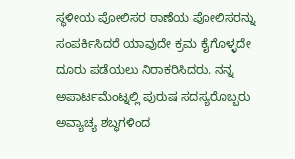ಸ್ಥಳೀಯ ಪೋಲಿಸರ ಠಾಣೆಯ ಪೋಲಿಸರನ್ನು ಸಂಪರ್ಕಿಸಿದರೆ ಯಾವುದೇ ಕ್ರಮ ಕೈಗೊಳ್ಳದೇ ದೂರು ಪಡೆಯಲು ನಿರಾಕರಿಸಿದರು. ನನ್ನ ಅಪಾರ್ಟಮೆಂಟ್ನಲ್ಲಿ ಪುರುಷ ಸದಸ್ಯರೊಬ್ಬರು ಅವ್ಯಾಚ್ಯ ಶಬ್ಧಗಳಿಂದ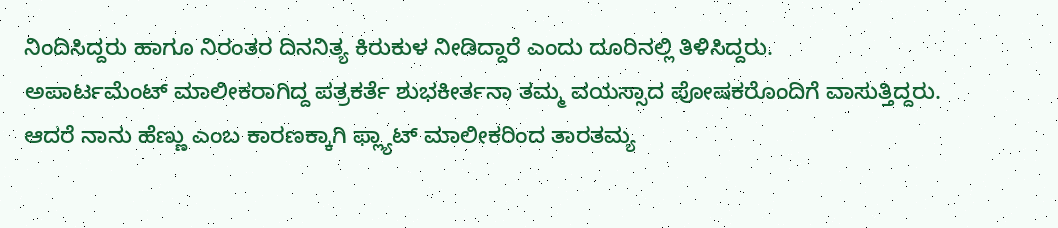ನಿಂದಿಸಿದ್ದರು ಹಾಗೂ ನಿರಂತರ ದಿನನಿತ್ಯ ಕಿರುಕುಳ ನೀಡಿದ್ದಾರೆ ಎಂದು ದೂರಿನಲ್ಲಿ ತಿಳಿಸಿದ್ದರು.
ಅಪಾರ್ಟಮೆಂಟ್ ಮಾಲೀಕರಾಗಿದ್ದ ಪತ್ರಕರ್ತೆ ಶುಭಕೀರ್ತನಾ ತಮ್ಮ ವಯಸ್ಸಾದ ಪೋಷಕರೊಂದಿಗೆ ವಾಸುತ್ತಿದ್ದರು. ಆದರೆ ನಾನು ಹೆಣ್ಣು ಎಂಬ ಕಾರಣಕ್ಕಾಗಿ ಫ್ಲ್ಯಾಟ್ ಮಾಲೀಕರಿಂದ ತಾರತಮ್ಯ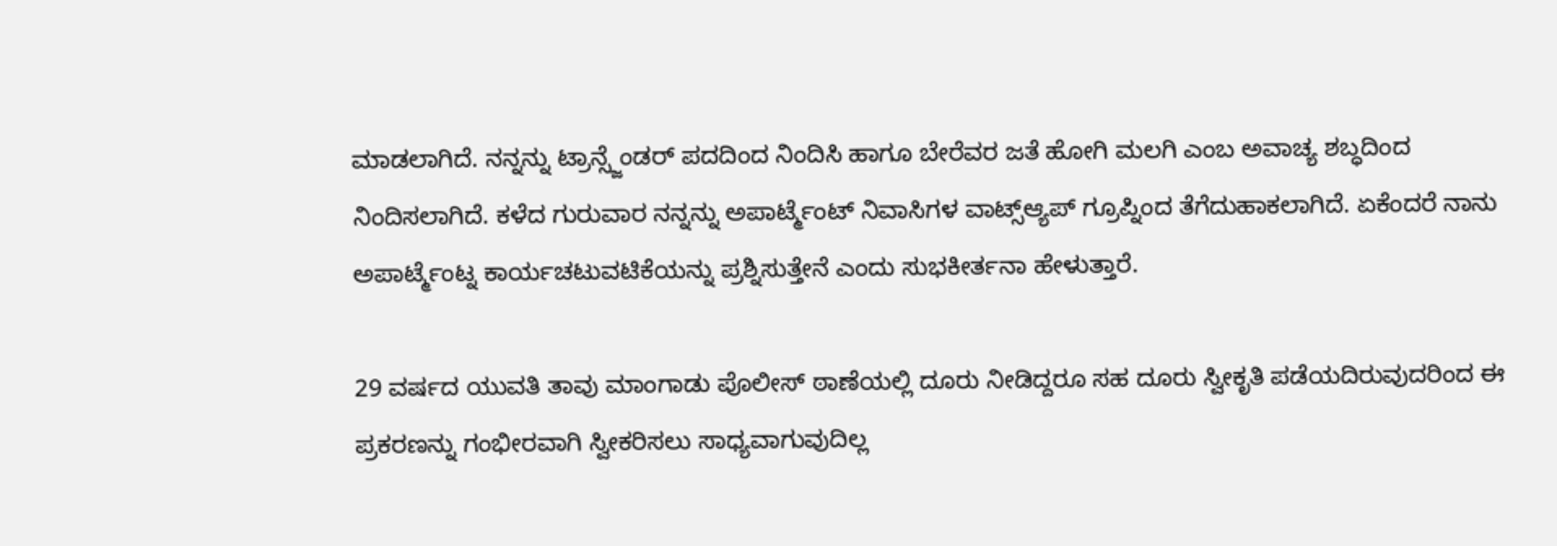ಮಾಡಲಾಗಿದೆ. ನನ್ನನ್ನು ಟ್ರಾನ್ಸ್ಜೆಂಡರ್ ಪದದಿಂದ ನಿಂದಿಸಿ ಹಾಗೂ ಬೇರೆವರ ಜತೆ ಹೋಗಿ ಮಲಗಿ ಎಂಬ ಅವಾಚ್ಯ ಶಬ್ಧದಿಂದ ನಿಂದಿಸಲಾಗಿದೆ. ಕಳೆದ ಗುರುವಾರ ನನ್ನನ್ನು ಅಪಾರ್ಟ್ಮೆಂಟ್ ನಿವಾಸಿಗಳ ವಾಟ್ಸ್ಆ್ಯಪ್ ಗ್ರೂಪ್ನಿಂದ ತೆಗೆದುಹಾಕಲಾಗಿದೆ. ಏಕೆಂದರೆ ನಾನು ಅಪಾರ್ಟ್ಮೆಂಟ್ನ ಕಾರ್ಯಚಟುವಟಿಕೆಯನ್ನು ಪ್ರಶ್ನಿಸುತ್ತೇನೆ ಎಂದು ಸುಭಕೀರ್ತನಾ ಹೇಳುತ್ತಾರೆ.

29 ವರ್ಷದ ಯುವತಿ ತಾವು ಮಾಂಗಾಡು ಪೊಲೀಸ್ ಠಾಣೆಯಲ್ಲಿ ದೂರು ನೀಡಿದ್ದರೂ ಸಹ ದೂರು ಸ್ವೀಕೃತಿ ಪಡೆಯದಿರುವುದರಿಂದ ಈ ಪ್ರಕರಣನ್ನು ಗಂಭೀರವಾಗಿ ಸ್ವೀಕರಿಸಲು ಸಾಧ್ಯವಾಗುವುದಿಲ್ಲ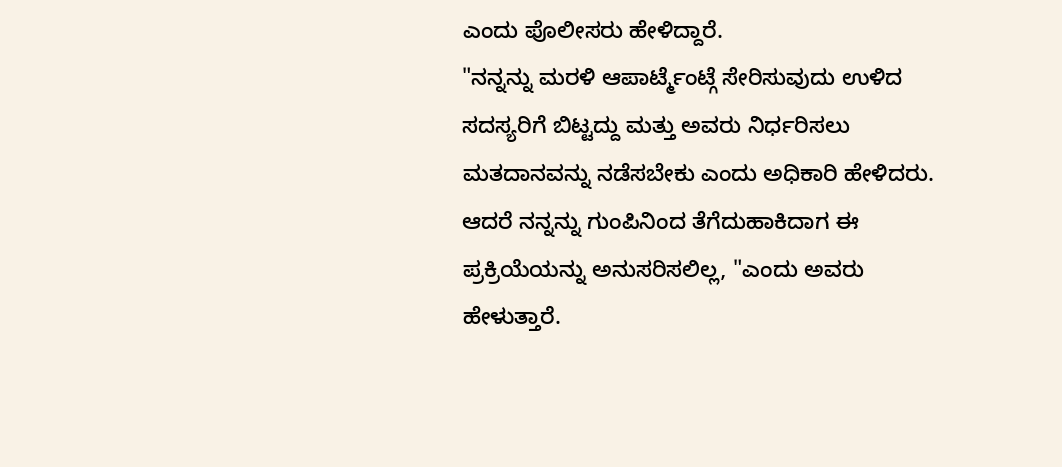ಎಂದು ಪೊಲೀಸರು ಹೇಳಿದ್ದಾರೆ.
"ನನ್ನನ್ನು ಮರಳಿ ಆಪಾರ್ಟ್ಮೆಂಟ್ಗೆ ಸೇರಿಸುವುದು ಉಳಿದ ಸದಸ್ಯರಿಗೆ ಬಿಟ್ಟದ್ದು ಮತ್ತು ಅವರು ನಿರ್ಧರಿಸಲು ಮತದಾನವನ್ನು ನಡೆಸಬೇಕು ಎಂದು ಅಧಿಕಾರಿ ಹೇಳಿದರು. ಆದರೆ ನನ್ನನ್ನು ಗುಂಪಿನಿಂದ ತೆಗೆದುಹಾಕಿದಾಗ ಈ ಪ್ರಕ್ರಿಯೆಯನ್ನು ಅನುಸರಿಸಲಿಲ್ಲ, "ಎಂದು ಅವರು ಹೇಳುತ್ತಾರೆ.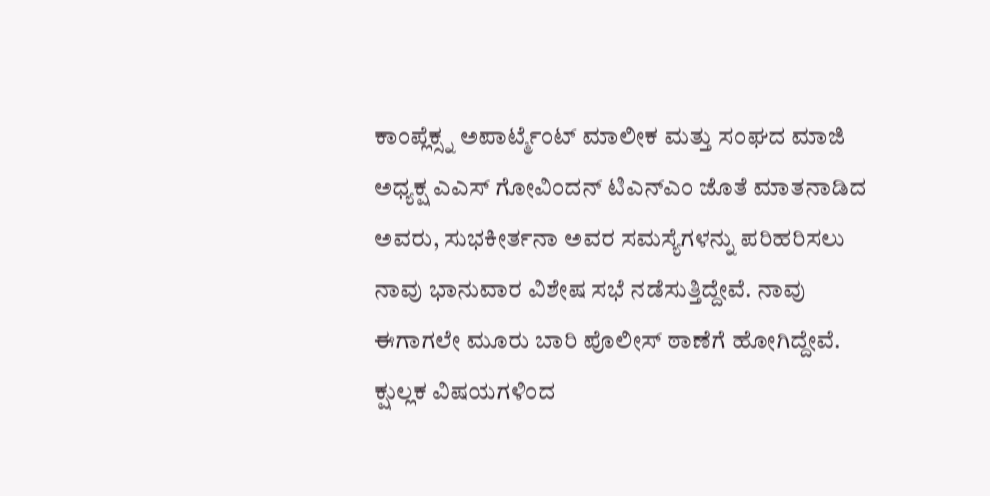ಕಾಂಪ್ಲೆಕ್ಸ್ನ ಅಪಾರ್ಟ್ಮೆಂಟ್ ಮಾಲೀಕ ಮತ್ತು ಸಂಘದ ಮಾಜಿ ಅಧ್ಯಕ್ಷ ಎಎಸ್ ಗೋವಿಂದನ್ ಟಿಎನ್ಎಂ ಜೊತೆ ಮಾತನಾಡಿದ ಅವರು, ಸುಭಕೀರ್ತನಾ ಅವರ ಸಮಸ್ಯೆಗಳನ್ನು ಪರಿಹರಿಸಲು ನಾವು ಭಾನುವಾರ ವಿಶೇಷ ಸಭೆ ನಡೆಸುತ್ತಿದ್ದೇವೆ. ನಾವು ಈಗಾಗಲೇ ಮೂರು ಬಾರಿ ಪೊಲೀಸ್ ಠಾಣೆಗೆ ಹೋಗಿದ್ದೇವೆ. ಕ್ಷುಲ್ಲಕ ವಿಷಯಗಳಿಂದ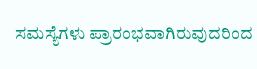ಸಮಸ್ಯೆಗಳು ಪ್ರಾರಂಭವಾಗಿರುವುದರಿಂದ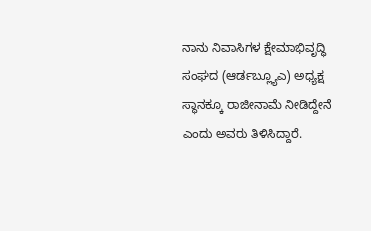ನಾನು ನಿವಾಸಿಗಳ ಕ್ಷೇಮಾಭಿವೃದ್ಧಿ ಸಂಘದ (ಆರ್ಡಬ್ಲ್ಯೂಎ) ಅಧ್ಯಕ್ಷ ಸ್ಥಾನಕ್ಕೂ ರಾಜೀನಾಮೆ ನೀಡಿದ್ದೇನೆ ಎಂದು ಅವರು ತಿಳಿಸಿದ್ದಾರೆ.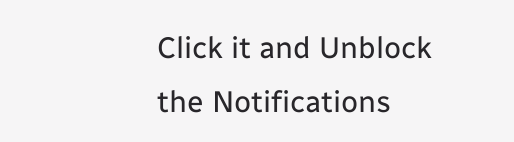Click it and Unblock the Notifications